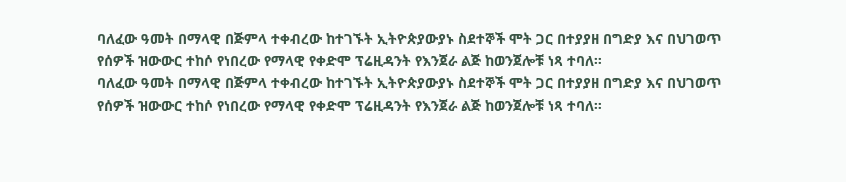ባለፈው ዓመት በማላዊ በጅምላ ተቀብረው ከተገኙት ኢትዮጵያውያኑ ስደተኞች ሞት ጋር በተያያዘ በግድያ እና በህገወጥ የሰዎች ዝውውር ተከሶ የነበረው የማላዊ የቀድሞ ፕሬዚዳንት የእንጀራ ልጅ ከወንጀሎቹ ነጻ ተባለ።
ባለፈው ዓመት በማላዊ በጅምላ ተቀብረው ከተገኙት ኢትዮጵያውያኑ ስደተኞች ሞት ጋር በተያያዘ በግድያ እና በህገወጥ የሰዎች ዝውውር ተከሶ የነበረው የማላዊ የቀድሞ ፕሬዚዳንት የእንጀራ ልጅ ከወንጀሎቹ ነጻ ተባለ።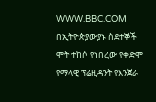WWW.BBC.COM
በኢትዮጵያውያኑ ስደተኞች ሞት ተከሶ የነበረው የቀድሞ የማላዊ ፕሬዚዳንት የእንጀራ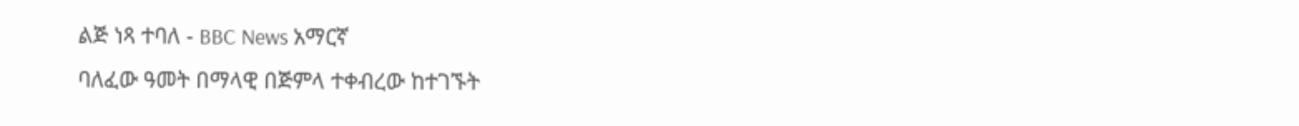ልጅ ነጻ ተባለ - BBC News አማርኛ
ባለፈው ዓመት በማላዊ በጅምላ ተቀብረው ከተገኙት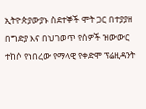ኢትዮጵያውያኑ ስደተኞች ሞት ጋር በተያያዘ በግድያ እና በህገወጥ የሰዎች ዝውውር ተከሶ የነበረው የማላዊ የቀድሞ ፕሬዚዳንት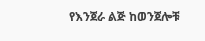የእንጀራ ልጅ ከወንጀሎቹ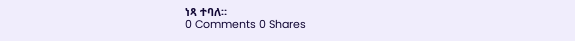ነጻ ተባለ።
0 Comments 0 Shares